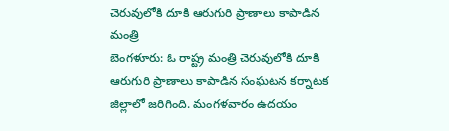చెరువులోకి దూకి ఆరుగురి ప్రాణాలు కాపాడిన మంత్రి
బెంగళూరు: ఓ రాష్ట్ర మంత్రి చెరువులోకి దూకి ఆరుగురి ప్రాణాలు కాపాడిన సంఘటన కర్నాటక జిల్లాలో జరిగింది. మంగళవారం ఉదయం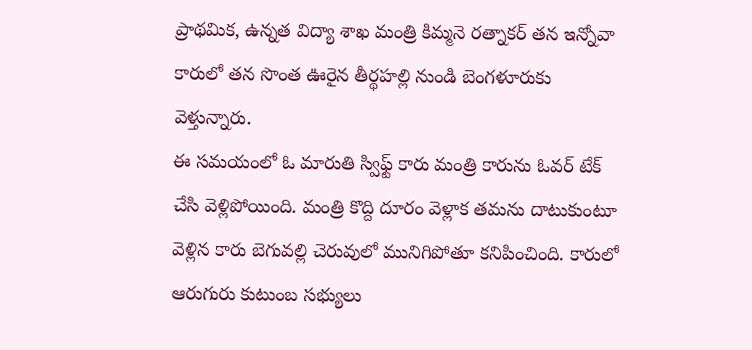ప్రాథమిక, ఉన్నత విద్యా శాఖ మంత్రి కిమ్మనె రత్నాకర్ తన ఇన్నోవా కారులో తన సొంత ఊరైన తీర్థహల్లి నుండి బెంగళూరుకు వెళ్తున్నారు.
ఈ సమయంలో ఓ మారుతి స్విఫ్ట్ కారు మంత్రి కారును ఓవర్ టేక్ చేసి వెళ్లిపోయింది. మంత్రి కొద్ది దూరం వెళ్లాక తమను దాటుకుంటూ వెళ్లిన కారు బెగువల్లి చెరువులో మునిగిపోతూ కనిపించింది. కారులో ఆరుగురు కుటుంబ సభ్యులు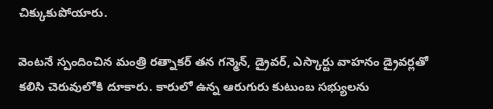చిక్కుకుపోయారు.

వెంటనే స్పందించిన మంత్రి రత్నాకర్ తన గన్మెన్, డ్రైవర్, ఎస్కార్టు వాహనం డ్రైవర్లతో కలిసి చెరువులోకి దూకారు. కారులో ఉన్న ఆరుగురు కుటుంబ సభ్యులను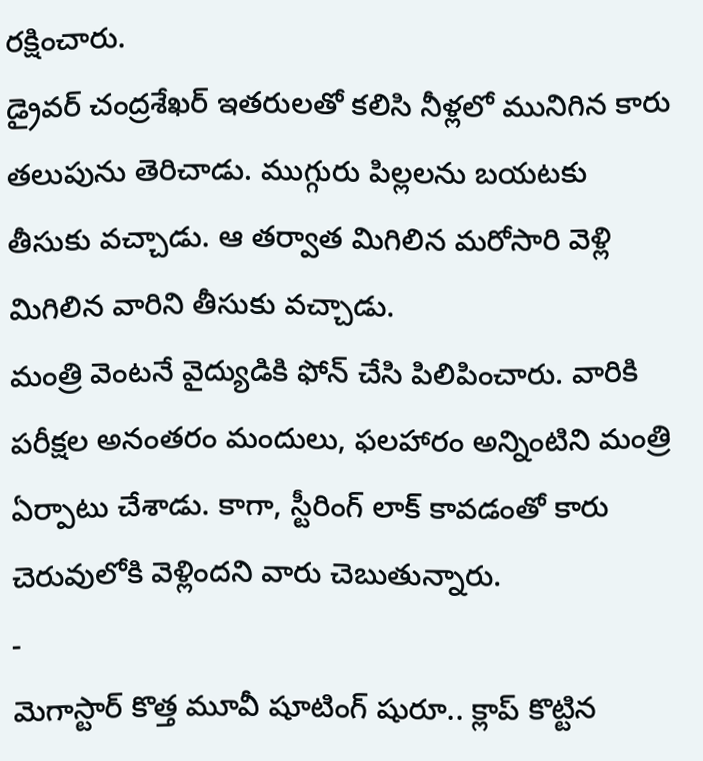రక్షించారు.
డ్రైవర్ చంద్రశేఖర్ ఇతరులతో కలిసి నీళ్లలో మునిగిన కారు తలుపును తెరిచాడు. ముగ్గురు పిల్లలను బయటకు తీసుకు వచ్చాడు. ఆ తర్వాత మిగిలిన మరోసారి వెళ్లి మిగిలిన వారిని తీసుకు వచ్చాడు.
మంత్రి వెంటనే వైద్యుడికి ఫోన్ చేసి పిలిపించారు. వారికి పరీక్షల అనంతరం మందులు, ఫలహారం అన్నింటిని మంత్రి ఏర్పాటు చేశాడు. కాగా, స్టీరింగ్ లాక్ కావడంతో కారు చెరువులోకి వెళ్లిందని వారు చెబుతున్నారు.
-
మెగాస్టార్ కొత్త మూవీ షూటింగ్ షురూ.. క్లాప్ కొట్టిన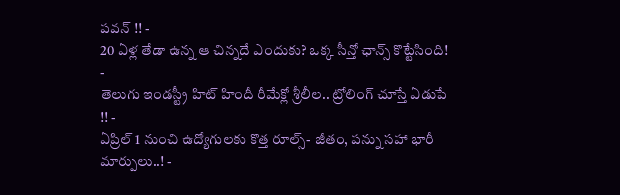పవన్ !! -
20 ఏళ్ల తేడా ఉన్న ఆ చిన్నదే ఎందుకు? ఒక్క సీన్తో ఛాన్స్ కొట్టేసింది! -
తెలుగు ఇండస్ట్రీ హిట్ హిందీ రీమేక్లో శ్రీలీల.. ట్రోలింగ్ చూస్తే ఏడుపే !! -
ఏప్రిల్ 1 నుంచి ఉద్యోగులకు కొత్త రూల్స్- జీతం, పన్ను సహా భారీ మార్పులు..! -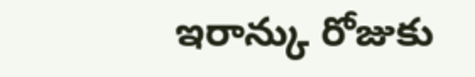ఇరాన్కు రోజుకు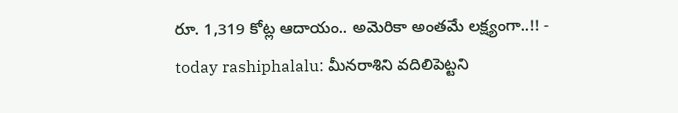రూ. 1,319 కోట్ల ఆదాయం.. అమెరికా అంతమే లక్ష్యంగా..!! -
today rashiphalalu: మీనరాశిని వదిలిపెట్టని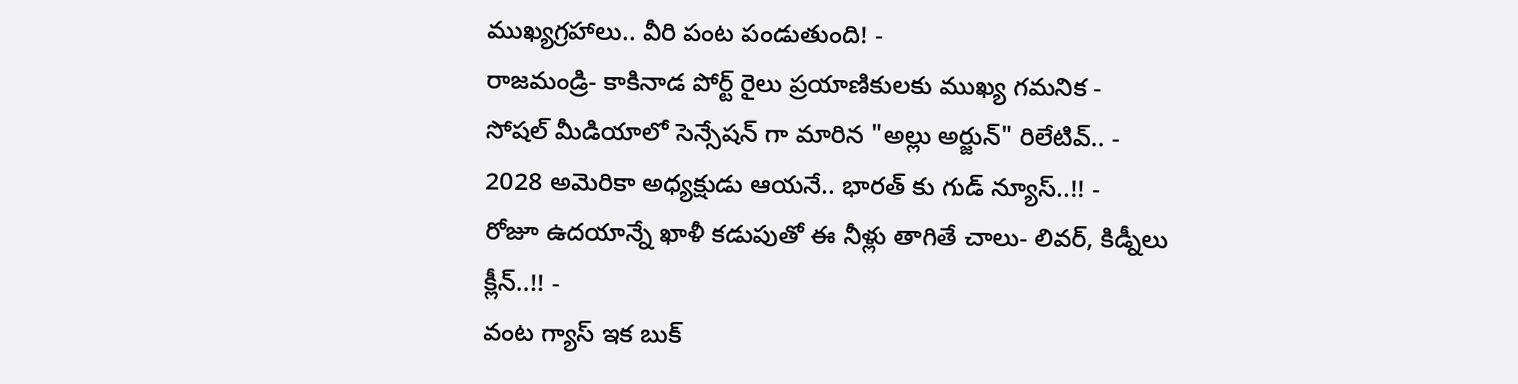ముఖ్యగ్రహాలు.. వీరి పంట పండుతుంది! -
రాజమండ్రి- కాకినాడ పోర్ట్ రైలు ప్రయాణికులకు ముఖ్య గమనిక -
సోషల్ మీడియాలో సెన్సేషన్ గా మారిన "అల్లు అర్జున్" రిలేటివ్.. -
2028 అమెరికా అధ్యక్షుడు ఆయనే.. భారత్ కు గుడ్ న్యూస్..!! -
రోజూ ఉదయాన్నే ఖాళీ కడుపుతో ఈ నీళ్లు తాగితే చాలు- లివర్, కిడ్నీలు క్లీన్..!! -
వంట గ్యాస్ ఇక బుక్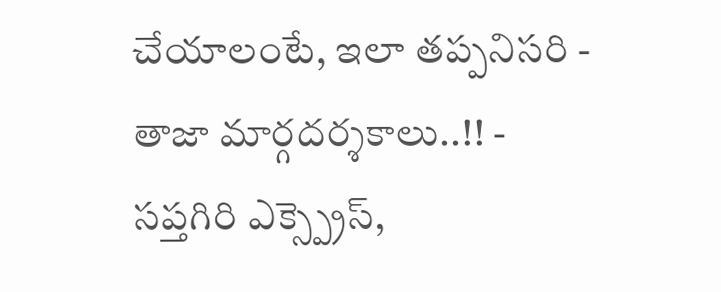చేయాలంటే, ఇలా తప్పనిసరి - తాజా మార్గదర్శకాలు..!! -
సప్తగిరి ఎక్స్ప్రెస్,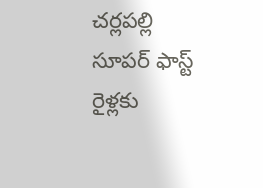చర్లపల్లి సూపర్ ఫాస్ట్ రైళ్లకు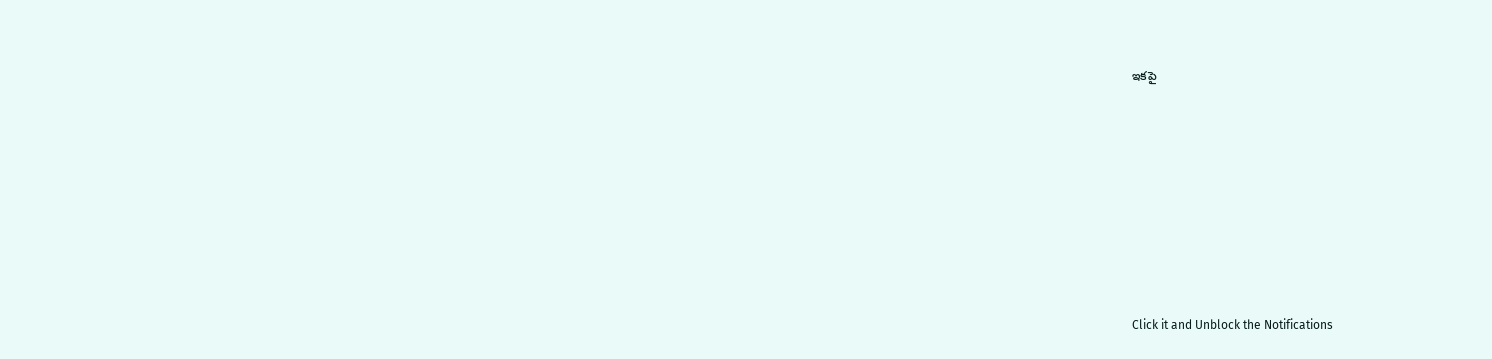ఇకపై












Click it and Unblock the Notifications